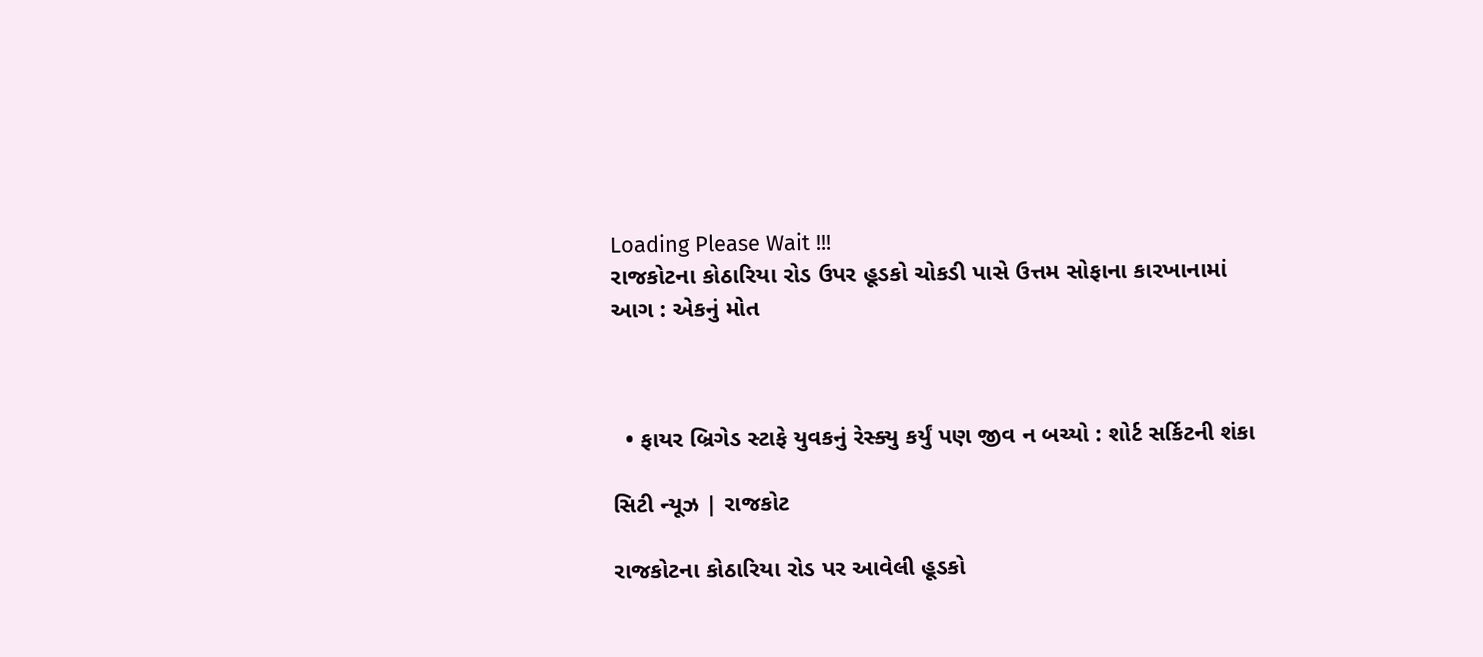Loading Please Wait !!!
રાજકોટના કોઠારિયા રોડ ઉપર હૂડકો ચોકડી પાસે ઉત્તમ સોફાના કારખાનામાં આગ : એકનું મોત



  • ફાયર બ્રિગેડ સ્ટાફે યુવકનું રેસ્ક્યુ કર્યું પણ જીવ ન બચ્યો : શોર્ટ સર્કિટની શંકા

સિટી ન્યૂઝ | રાજકોટ

રાજકોટના કોઠારિયા રોડ પર આવેલી હૂડકો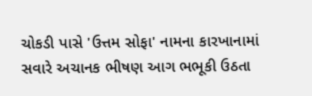ચોકડી પાસે 'ઉત્તમ સોફા' નામના કારખાનામાં સવારે અચાનક ભીષણ આગ ભભૂકી ઉઠતા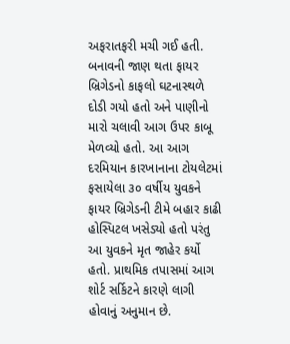અફરાતફરી મચી ગઈ હતી. બનાવની જાણ થતા ફાયર બ્રિગેડનો કાફલો ઘટનાસ્થળે દોડી ગયો હતો અને પાણીનો મારો ચલાવી આગ ઉપર કાબૂ મેળવ્યો હતો. આ આગ દરમિયાન કારખાનાના ટોયલેટમાં ફસાયેલા ૩૦ વર્ષીય યુવકને ફાયર બ્રિગેડની ટીમે બહાર કાઢી હોસ્પિટલ ખસેડ્યો હતો પરંતુ આ યુવકને મૃત જાહેર કર્યો હતો. પ્રાથમિક તપાસમાં આગ શોર્ટ સર્કિટને કારણે લાગી હોવાનું અનુમાન છે.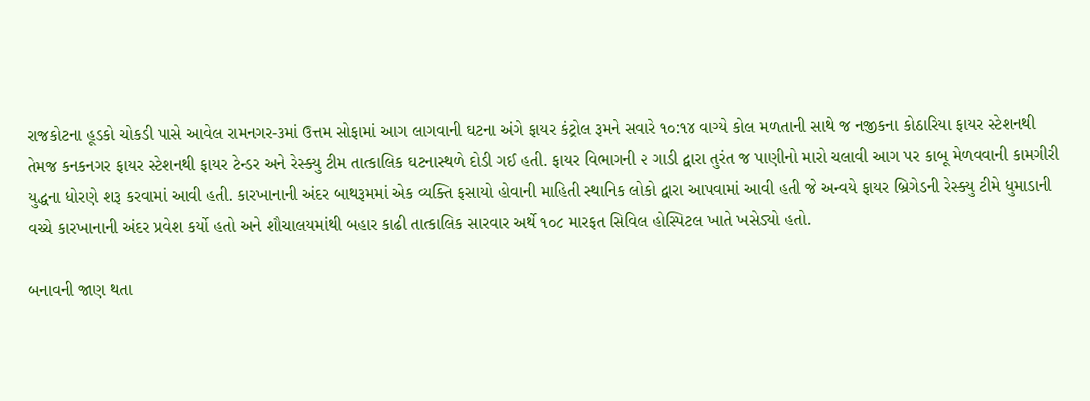રાજકોટના હૂડકો ચોકડી પાસે આવેલ રામનગર-૩માં ઉત્તમ સોફામાં આગ લાગવાની ઘટના અંગે ફાયર કંટ્રોલ રૂમને સવારે ૧૦:૧૪ વાગ્યે કોલ મળતાની સાથે જ નજીકના કોઠારિયા ફાયર સ્ટેશનથી તેમજ કનકનગર ફાયર સ્ટેશનથી ફાયર ટેન્ડર અને રેસ્ક્યુ ટીમ તાત્કાલિક ઘટનાસ્થળે દોડી ગઈ હતી. ફાયર વિભાગની ૨ ગાડી દ્વારા તુરંત જ પાણીનો મારો ચલાવી આગ પર કાબૂ મેળવવાની કામગીરી યુદ્ધના ધોરણે શરૂ કરવામાં આવી હતી. કારખાનાની અંદર બાથરૂમમાં એક વ્યક્તિ ફસાયો હોવાની માહિતી સ્થાનિક લોકો દ્વારા આપવામાં આવી હતી જે અન્વયે ફાયર બ્રિગેડની રેસ્ક્યુ ટીમે ધુમાડાની વચ્ચે કારખાનાની અંદર પ્રવેશ કર્યો હતો અને શૌચાલયમાંથી બહાર કાઢી તાત્કાલિક સારવાર અર્થે ૧૦૮ મારફત સિવિલ હોસ્પિટલ ખાતે ખસેડ્યો હતો.

બનાવની જાણ થતા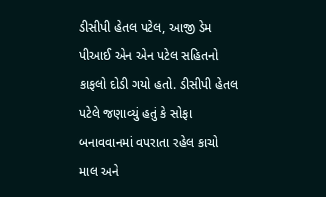ડીસીપી હેતલ પટેલ, આજી ડેમ પીઆઈ એન એન પટેલ સહિતનો કાફલો દોડી ગયો હતો. ડીસીપી હેતલ પટેલે જણાવ્યું હતું કે સોફા બનાવવાનમાં વપરાતા રહેલ કાચો માલ અને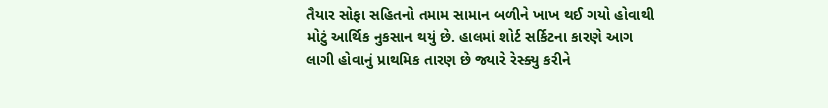તૈયાર સોફા સહિતનો તમામ સામાન બળીને ખાખ થઈ ગયો હોવાથી મોટું આર્થિક નુકસાન થયું છે. હાલમાં શોર્ટ સર્કિટના કારણે આગ લાગી હોવાનું પ્રાથમિક તારણ છે જ્યારે રેસ્ક્યુ કરીને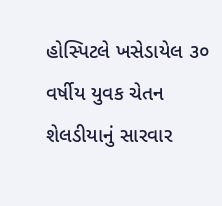હોસ્પિટલે ખસેડાયેલ ૩૦ વર્ષીય યુવક ચેતન શેલડીયાનું સારવાર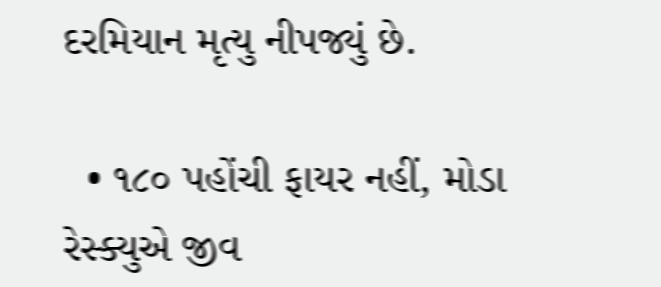દરમિયાન મૃત્યુ નીપજ્યું છે.

  • ૧૮૦ પહોંચી ફાયર નહીં, મોડા રેસ્ક્યુએ જીવ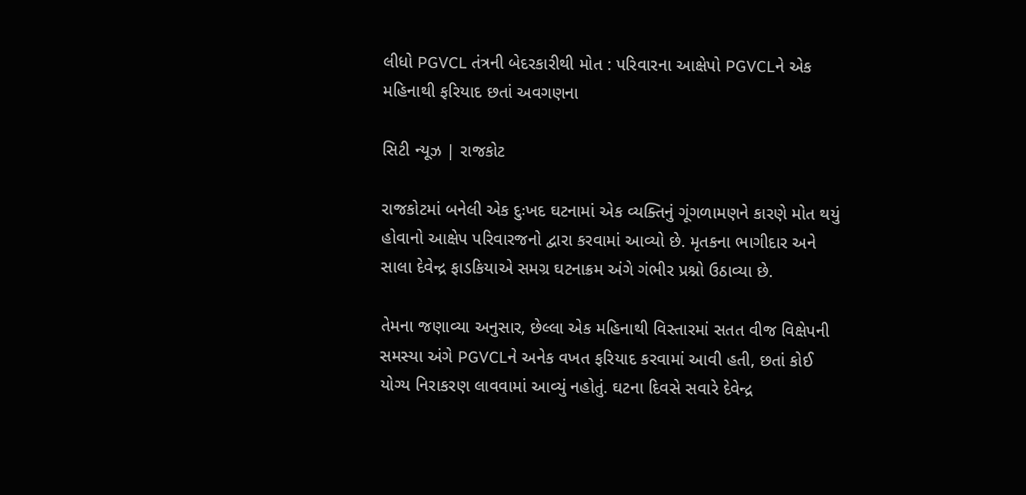લીધો PGVCL તંત્રની બેદરકારીથી મોત : પરિવારના આક્ષેપો PGVCLને એક મહિનાથી ફરિયાદ છતાં અવગણના

સિટી ન્યૂઝ | રાજકોટ

રાજકોટમાં બનેલી એક દુઃખદ ઘટનામાં એક વ્યક્તિનું ગૂંગળામણને કારણે મોત થયું હોવાનો આક્ષેપ પરિવારજનો દ્વારા કરવામાં આવ્યો છે. મૃતકના ભાગીદાર અને સાલા દેવેન્દ્ર ફાડકિયાએ સમગ્ર ઘટનાક્રમ અંગે ગંભીર પ્રશ્નો ઉઠાવ્યા છે.

તેમના જણાવ્યા અનુસાર, છેલ્લા એક મહિનાથી વિસ્તારમાં સતત વીજ વિક્ષેપની સમસ્યા અંગે PGVCLને અનેક વખત ફરિયાદ કરવામાં આવી હતી, છતાં કોઈ યોગ્ય નિરાકરણ લાવવામાં આવ્યું નહોતું. ઘટના દિવસે સવારે દેવેન્દ્ર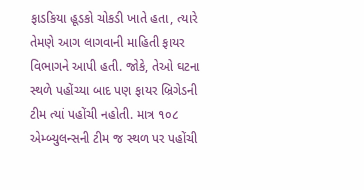ફાડકિયા હૂડકો ચોકડી ખાતે હતા, ત્યારે તેમણે આગ લાગવાની માહિતી ફાયર વિભાગને આપી હતી. જોકે, તેઓ ઘટના સ્થળે પહોંચ્યા બાદ પણ ફાયર બ્રિગેડની ટીમ ત્યાં પહોંચી નહોતી. માત્ર ૧૦૮ એમ્બ્યુલન્સની ટીમ જ સ્થળ પર પહોંચી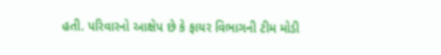હતી. પરિવારનો આક્ષેપ છે કે ફાયર વિભાગની ટીમ મોડી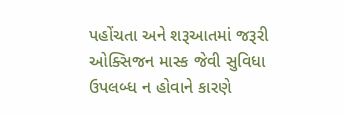પહોંચતા અને શરૂઆતમાં જરૂરી ઓક્સિજન માસ્ક જેવી સુવિધા ઉપલબ્ધ ન હોવાને કારણે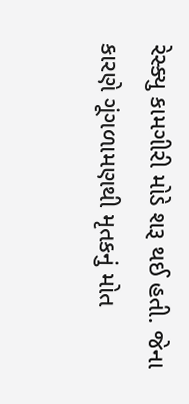રેસ્ક્યુ કામગીરી મોડે શરૂ થઈ હતી. જેના કારણે ગૂંગળામણથી મૃતકનું મોત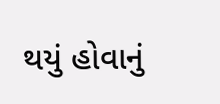થયું હોવાનું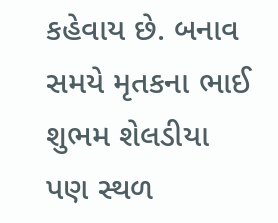કહેવાય છે. બનાવ સમયે મૃતકના ભાઈ શુભમ શેલડીયા પણ સ્થળ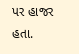પર હાજર હતા.